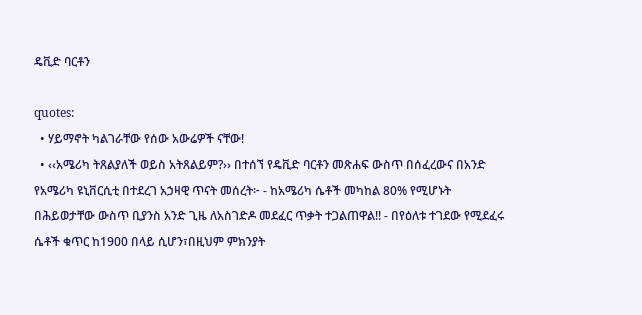ዴቪድ ባርቶን

quotes:
  • ሃይማኖት ካልገራቸው የሰው አውሬዎች ናቸው!
  • ‹‹አሜሪካ ትጸልያለች ወይስ አትጸልይም?›› በተሰኘ የዴቪድ ባርቶን መጽሐፍ ውስጥ በሰፈረውና በአንድ የአሜሪካ ዩኒቨርሲቲ በተደረገ አኃዛዊ ጥናት መሰረት፦ - ከአሜሪካ ሴቶች መካከል 80% የሚሆኑት በሕይወታቸው ውስጥ ቢያንስ አንድ ጊዜ ለአስገድዶ መደፈር ጥቃት ተጋልጠዋል!! - በየዕለቱ ተገደው የሚደፈሩ ሴቶች ቁጥር ከ1900 በላይ ሲሆን፣በዚህም ምክንያት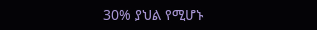30% ያህል የሚሆኑ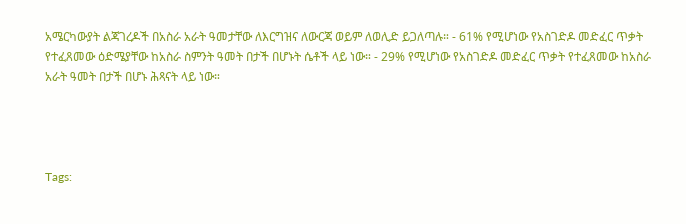አሜርካውያት ልጃገረዶች በአስራ አራት ዓመታቸው ለእርግዝና ለውርጃ ወይም ለወሊድ ይጋለጣሉ። - 61% የሚሆነው የአስገድዶ መድፈር ጥቃት የተፈጸመው ዕድሜያቸው ከአስራ ስምንት ዓመት በታች በሆኑት ሴቶች ላይ ነው። - 29% የሚሆነው የአስገድዶ መድፈር ጥቃት የተፈጸመው ከአስራ አራት ዓመት በታች በሆኑ ሕጻናት ላይ ነው።




Tags: